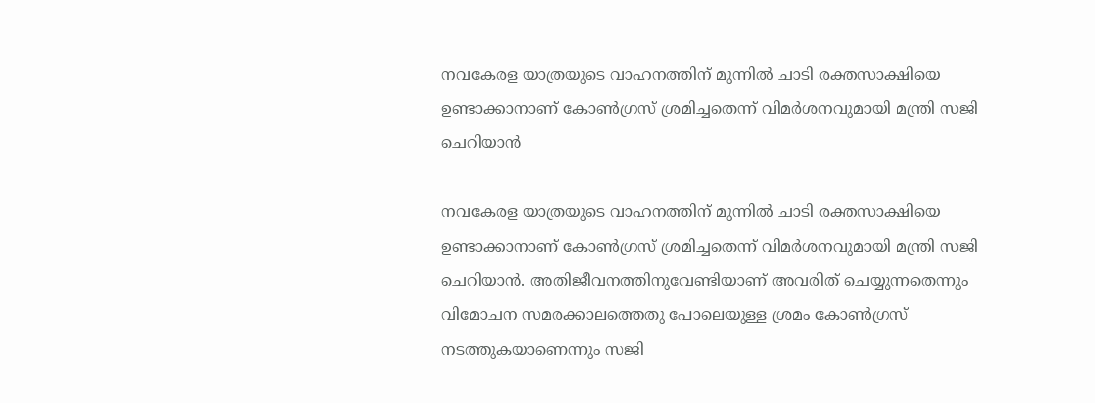നവകേരള യാത്രയുടെ വാഹനത്തിന് മുന്നില്‍ ചാടി രക്തസാക്ഷിയെ ഉണ്ടാക്കാനാണ് കോണ്‍ഗ്രസ് ശ്രമിച്ചതെന്ന് വിമര്‍ശനവുമായി മന്ത്രി സജി ചെറിയാന്‍

നവകേരള യാത്രയുടെ വാഹനത്തിന് മുന്നില്‍ ചാടി രക്തസാക്ഷിയെ ഉണ്ടാക്കാനാണ് കോണ്‍ഗ്രസ് ശ്രമിച്ചതെന്ന് വിമര്‍ശനവുമായി മന്ത്രി സജി ചെറിയാന്‍. അതിജീവനത്തിനുവേണ്ടിയാണ് അവരിത് ചെയ്യുന്നതെന്നും വിമോചന സമരക്കാലത്തെതു പോലെയുള്ള ശ്രമം കോണ്‍ഗ്രസ് നടത്തുകയാണെന്നും സജി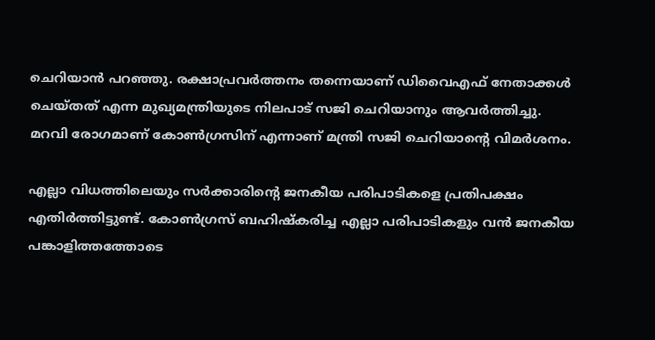ചെറിയാന്‍ പറഞ്ഞു. രക്ഷാപ്രവര്‍ത്തനം തന്നെയാണ് ഡിവൈഎഫ് നേതാക്കള്‍ ചെയ്തത് എന്ന മുഖ്യമന്ത്രിയുടെ നിലപാട് സജി ചെറിയാനും ആവര്‍ത്തിച്ചു. മറവി രോഗമാണ് കോണ്‍ഗ്രസിന് എന്നാണ് മന്ത്രി സജി ചെറിയാന്റെ വിമര്‍ശനം.

എല്ലാ വിധത്തിലെയും സര്‍ക്കാരിന്റെ ജനകീയ പരിപാടികളെ പ്രതിപക്ഷം എതിര്‍ത്തിട്ടുണ്ട്. കോണ്‍ഗ്രസ് ബഹിഷ്‌കരിച്ച എല്ലാ പരിപാടികളും വന്‍ ജനകീയ പങ്കാളിത്തത്തോടെ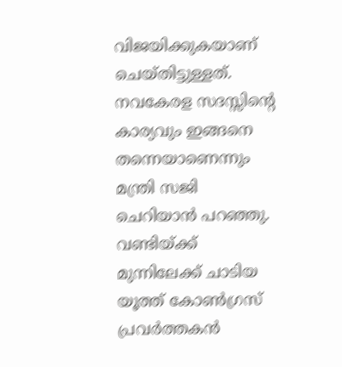വിജയിക്കുകയാണ് ചെയ്തിട്ടുള്ളത്. നവകേരള സദസ്സിന്റെ കാര്യവും ഇങ്ങനെ തന്നെയാണെന്നും മന്ത്രി സജി ചെറിയാന്‍ പറഞ്ഞു. വണ്ടിയ്ക്ക് മുന്നിലേക്ക് ചാടിയ യൂത്ത് കോണ്‍ഗ്രസ് പ്രവര്‍ത്തകന്‍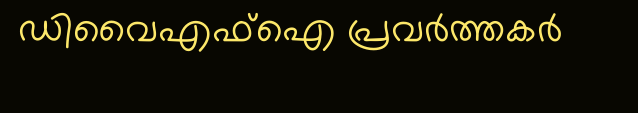ഡിവൈഎഫ്‌ഐ പ്രവര്‍ത്തകര്‍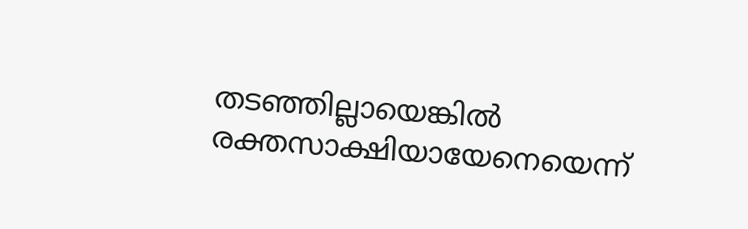തടഞ്ഞില്ലായെങ്കില്‍ രക്തസാക്ഷിയായേനെയെന്ന്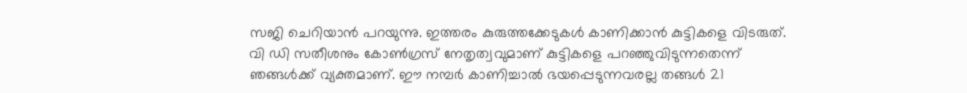സജി ചെറിയാന്‍ പറയുന്നു. ഇത്തരം കുരുത്തക്കേടുകള്‍ കാണിക്കാന്‍ കുട്ടികളെ വിടരുത്. വി ഡി സതീശനും കോണ്‍ഗ്രസ് നേതൃത്വവുമാണ് കുട്ടികളെ പറഞ്ഞുവിടുന്നതെന്ന് ഞങ്ങള്‍ക്ക് വ്യക്തമാണ്. ഈ നമ്പര്‍ കാണിച്ചാല്‍ ഭയപ്പെടുന്നവരല്ല തങ്ങള്‍ 21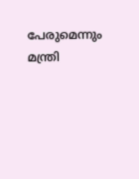പേരുമെന്നും മന്ത്രി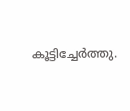കൂട്ടിച്ചേര്‍ത്തു.